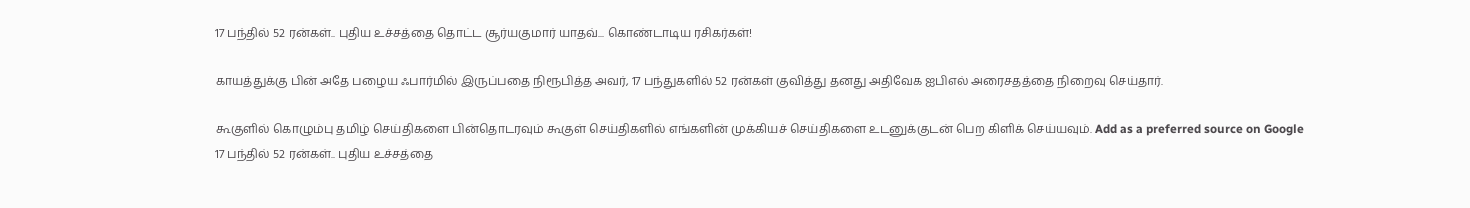17 பந்தில் 52 ரன்கள்.. புதிய உச்சத்தை தொட்ட சூர்யகுமார் யாதவ்... கொண்டாடிய ரசிகர்கள்!

காயத்துக்கு பின் அதே பழைய ஃபார்மில் இருப்பதை நிரூபித்த அவர், 17 பந்துகளில் 52 ரன்கள் குவித்து தனது அதிவேக ஐபிஎல் அரைசதத்தை நிறைவு செய்தார்.

கூகுளில் கொழும்பு தமிழ் செய்திகளை பின்தொடரவும் கூகுள் செய்திகளில் எங்களின் முக்கியச் செய்திகளை உடனுக்குடன் பெற கிளிக் செய்யவும். Add as a preferred source on Google
17 பந்தில் 52 ரன்கள்.. புதிய உச்சத்தை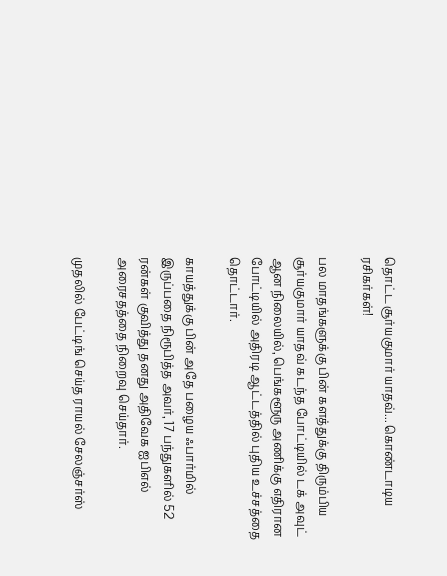தொட்ட சூர்யகுமார் யாதவ்... கொண்டாடிய ரசிகர்கள்!

பல மாதங்களுக்கு பின் களத்துக்கு திரும்பிய சூர்யகுமார் யாதவ் கடந்த போட்டியில் டக் அவுட் ஆன நிலையில், பெங்களூரு அணிக்கு எதிரான போட்டியில் அதிரடி ஆட்டத்தில் புதிய உச்சத்தை தொட்டார்.

காயத்துக்கு பின் அதே பழைய ஃபார்மில் இருப்பதை நிரூபித்த அவர், 17 பந்துகளில் 52 ரன்கள் குவித்து தனது அதிவேக ஐபிஎல் அரைசதத்தை நிறைவு செய்தார்.

முதலில் பேட்டிங் செய்த ராயல் சேலஞ்சர்ஸ்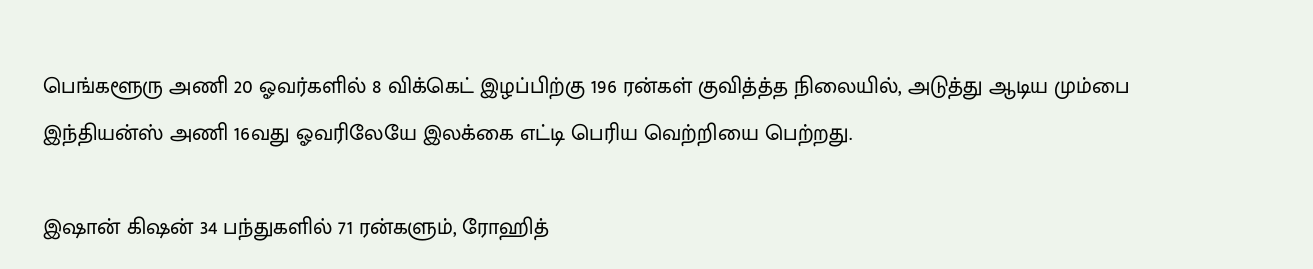பெங்களூரு அணி 20 ஓவர்களில் 8 விக்கெட் இழப்பிற்கு 196 ரன்கள் குவித்த்த நிலையில், அடுத்து ஆடிய மும்பை இந்தியன்ஸ் அணி 16வது ஓவரிலேயே இலக்கை எட்டி பெரிய வெற்றியை பெற்றது.

இஷான் கிஷன் 34 பந்துகளில் 71 ரன்களும், ரோஹித்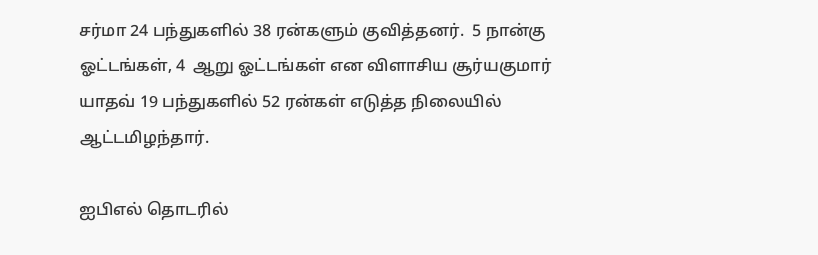சர்மா 24 பந்துகளில் 38 ரன்களும் குவித்தனர்.  5 நான்கு ஓட்டங்கள், 4  ஆறு ஓட்டங்கள் என விளாசிய சூர்யகுமார் யாதவ் 19 பந்துகளில் 52 ரன்கள் எடுத்த நிலையில் ஆட்டமிழந்தார்.

ஐபிஎல் தொடரில்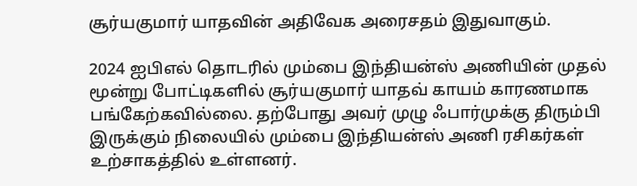சூர்யகுமார் யாதவின் அதிவேக அரைசதம் இதுவாகும்.

2024 ஐபிஎல் தொடரில் மும்பை இந்தியன்ஸ் அணியின் முதல் மூன்று போட்டிகளில் சூர்யகுமார் யாதவ் காயம் காரணமாக பங்கேற்கவில்லை. தற்போது அவர் முழு ஃபார்முக்கு திரும்பி இருக்கும் நிலையில் மும்பை இந்தியன்ஸ் அணி ரசிகர்கள் உற்சாகத்தில் உள்ளனர்.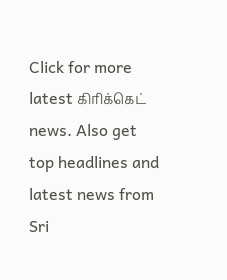Click for more latest கிரிக்கெட் news. Also get top headlines and latest news from Sri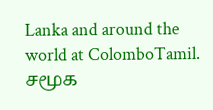Lanka and around the world at ColomboTamil.
சமூக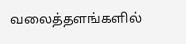வலைத்தளங்களில்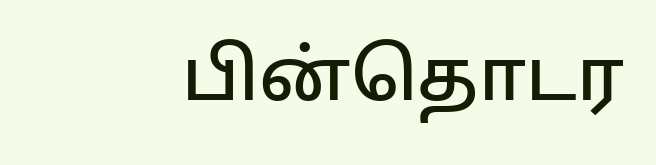பின்தொடர